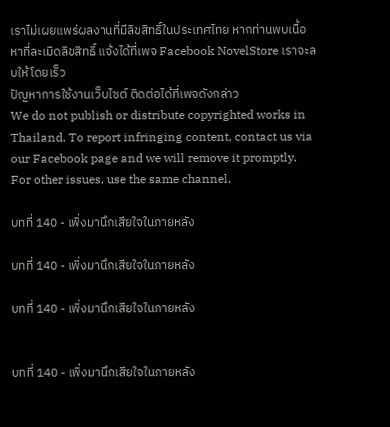เราไม่เผยแพร่ผลงานที่มีลิขสิทธิ์ในประเทศไทย หากท่านพบเนื้อหาที่ละเมิดลิขสิทธิ์ แจ้งได้ที่เพจ Facebook NovelStore เราจะลบให้โดยเร็ว
ปัญหาการใช้งานเว็บไซต์ ติดต่อได้ที่เพจดังกล่าว
We do not publish or distribute copyrighted works in Thailand. To report infringing content, contact us via our Facebook page and we will remove it promptly. For other issues, use the same channel.

บทที่ 140 - เพิ่งมานึกเสียใจในภายหลัง

บทที่ 140 - เพิ่งมานึกเสียใจในภายหลัง

บทที่ 140 - เพิ่งมานึกเสียใจในภายหลัง


บทที่ 140 - เพิ่งมานึกเสียใจในภายหลัง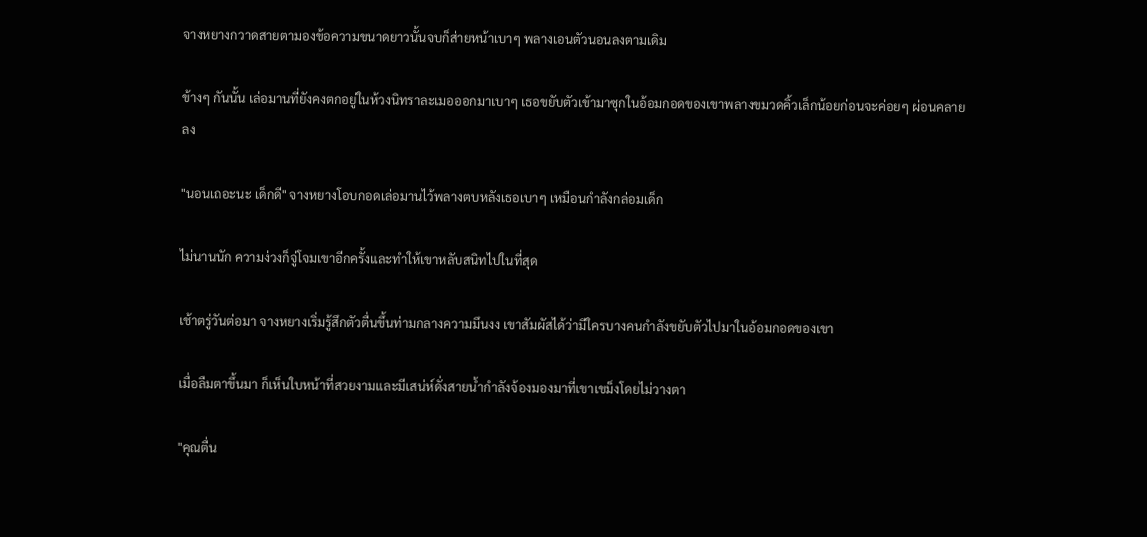จางหยางกวาดสายตามองข้อความขนาดยาวนั้นจบก็ส่ายหน้าเบาๆ พลางเอนตัวนอนลงตามเดิม

ข้างๆ กันนั้น เล่อมานที่ยังคงตกอยู่ในห้วงนิทราละเมอออกมาเบาๆ เธอขยับตัวเข้ามาซุกในอ้อมกอดของเขาพลางขมวดคิ้วเล็กน้อยก่อนจะค่อยๆ ผ่อนคลายลง

"นอนเถอะนะ เด็กดี" จางหยางโอบกอดเล่อมานไว้พลางตบหลังเธอเบาๆ เหมือนกำลังกล่อมเด็ก

ไม่นานนัก ความง่วงก็จู่โจมเขาอีกครั้งและทำให้เขาหลับสนิทไปในที่สุด

เช้าตรู่วันต่อมา จางหยางเริ่มรู้สึกตัวตื่นขึ้นท่ามกลางความมึนงง เขาสัมผัสได้ว่ามีใครบางคนกำลังขยับตัวไปมาในอ้อมกอดของเขา

เมื่อลืมตาขึ้นมา ก็เห็นใบหน้าที่สวยงามและมีเสน่ห์ดั่งสายน้ำกำลังจ้องมองมาที่เขาเขม็งโดยไม่วางตา

"คุณตื่น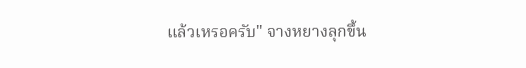แล้วเหรอครับ" จางหยางลุกขึ้น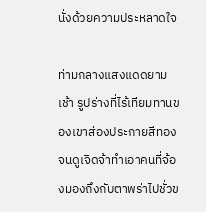นั่งด้วยความประหลาดใจ

ท่ามกลางแสงแดดยามเช้า รูปร่างที่ไร้เทียมทานของเขาส่องประกายสีทองจนดูเจิดจ้าทำเอาคนที่จ้องมองถึงกับตาพร่าไปชั่วข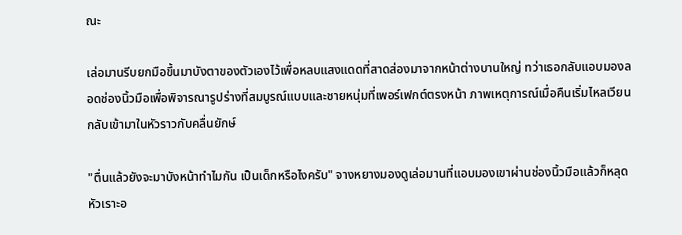ณะ

เล่อมานรีบยกมือขึ้นมาบังตาของตัวเองไว้เพื่อหลบแสงแดดที่สาดส่องมาจากหน้าต่างบานใหญ่ ทว่าเธอกลับแอบมองลอดช่องนิ้วมือเพื่อพิจารณารูปร่างที่สมบูรณ์แบบและชายหนุ่มที่เพอร์เฟกต์ตรงหน้า ภาพเหตุการณ์เมื่อคืนเริ่มไหลเวียนกลับเข้ามาในหัวราวกับคลื่นยักษ์

"ตื่นแล้วยังจะมาบังหน้าทำไมกัน เป็นเด็กหรือไงครับ" จางหยางมองดูเล่อมานที่แอบมองเขาผ่านช่องนิ้วมือแล้วก็หลุดหัวเราะอ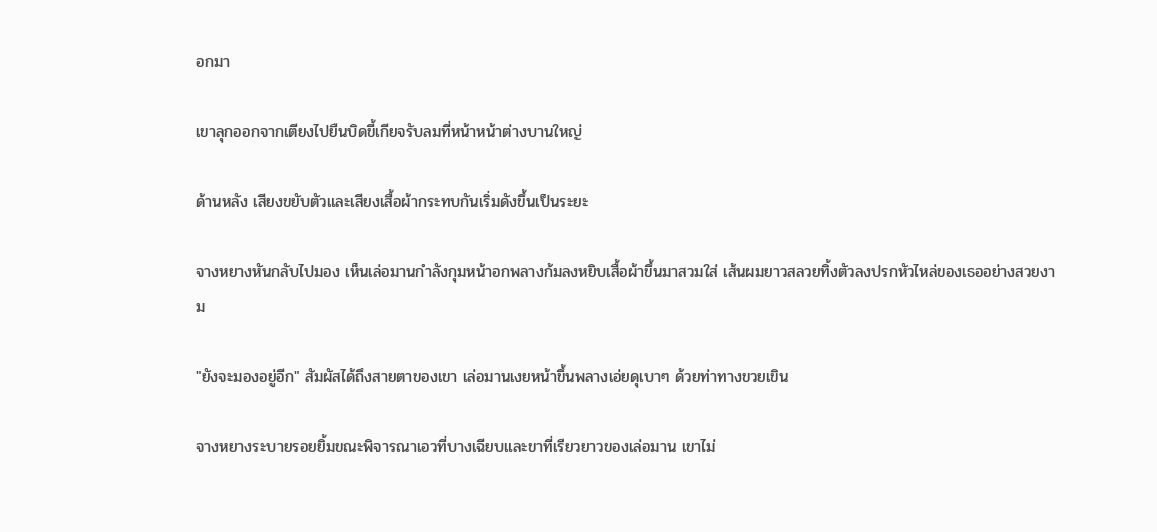อกมา

เขาลุกออกจากเตียงไปยืนบิดขี้เกียจรับลมที่หน้าหน้าต่างบานใหญ่

ด้านหลัง เสียงขยับตัวและเสียงเสื้อผ้ากระทบกันเริ่มดังขึ้นเป็นระยะ

จางหยางหันกลับไปมอง เห็นเล่อมานกำลังกุมหน้าอกพลางก้มลงหยิบเสื้อผ้าขึ้นมาสวมใส่ เส้นผมยาวสลวยทิ้งตัวลงปรกหัวไหล่ของเธออย่างสวยงาม

"ยังจะมองอยู่อีก" สัมผัสได้ถึงสายตาของเขา เล่อมานเงยหน้าขึ้นพลางเอ่ยดุเบาๆ ด้วยท่าทางขวยเขิน

จางหยางระบายรอยยิ้มขณะพิจารณาเอวที่บางเฉียบและขาที่เรียวยาวของเล่อมาน เขาไม่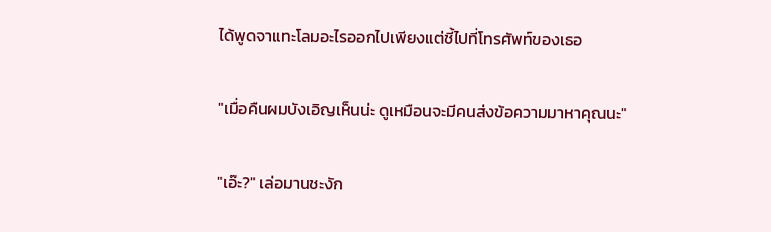ได้พูดจาแทะโลมอะไรออกไปเพียงแต่ชี้ไปที่โทรศัพท์ของเธอ

"เมื่อคืนผมบังเอิญเห็นน่ะ ดูเหมือนจะมีคนส่งข้อความมาหาคุณนะ"

"เอ๊ะ?" เล่อมานชะงัก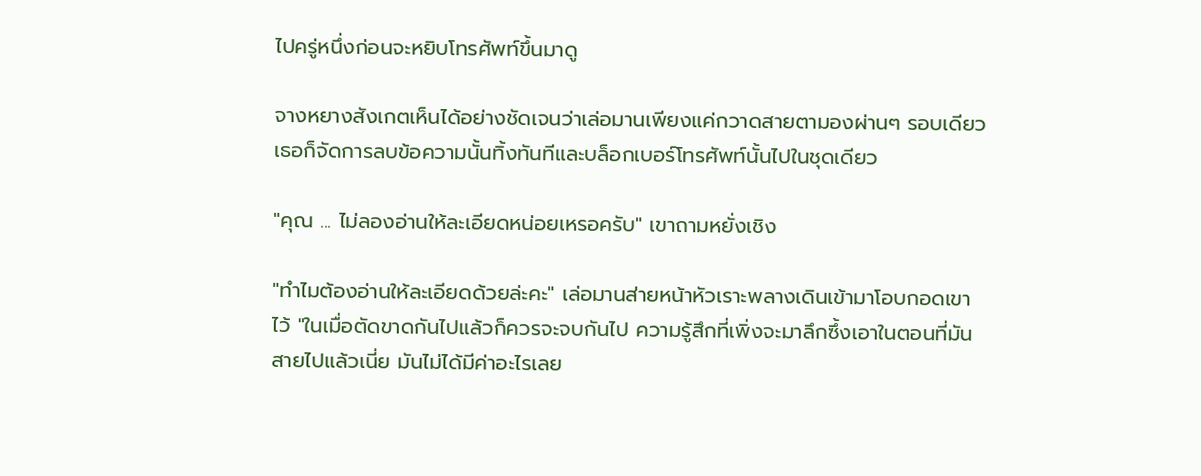ไปครู่หนึ่งก่อนจะหยิบโทรศัพท์ขึ้นมาดู

จางหยางสังเกตเห็นได้อย่างชัดเจนว่าเล่อมานเพียงแค่กวาดสายตามองผ่านๆ รอบเดียว เธอก็จัดการลบข้อความนั้นทิ้งทันทีและบล็อกเบอร์โทรศัพท์นั้นไปในชุดเดียว

"คุณ ... ไม่ลองอ่านให้ละเอียดหน่อยเหรอครับ" เขาถามหยั่งเชิง

"ทำไมต้องอ่านให้ละเอียดด้วยล่ะคะ" เล่อมานส่ายหน้าหัวเราะพลางเดินเข้ามาโอบกอดเขาไว้ "ในเมื่อตัดขาดกันไปแล้วก็ควรจะจบกันไป ความรู้สึกที่เพิ่งจะมาลึกซึ้งเอาในตอนที่มันสายไปแล้วเนี่ย มันไม่ได้มีค่าอะไรเลย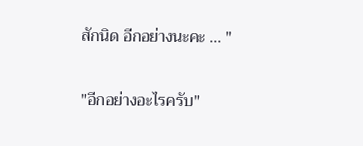สักนิด อีกอย่างนะคะ ... "

"อีกอย่างอะไรครับ"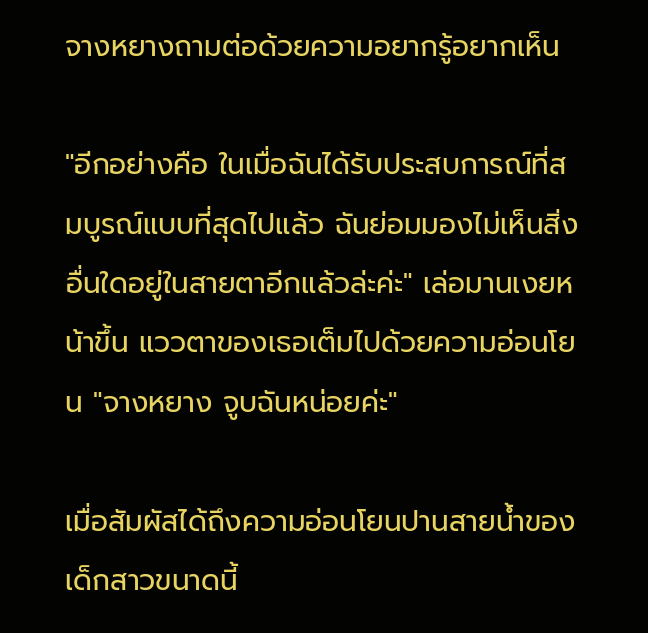จางหยางถามต่อด้วยความอยากรู้อยากเห็น

"อีกอย่างคือ ในเมื่อฉันได้รับประสบการณ์ที่สมบูรณ์แบบที่สุดไปแล้ว ฉันย่อมมองไม่เห็นสิ่งอื่นใดอยู่ในสายตาอีกแล้วล่ะค่ะ" เล่อมานเงยหน้าขึ้น แววตาของเธอเต็มไปด้วยความอ่อนโยน "จางหยาง จูบฉันหน่อยค่ะ"

เมื่อสัมผัสได้ถึงความอ่อนโยนปานสายน้ำของเด็กสาวขนาดนี้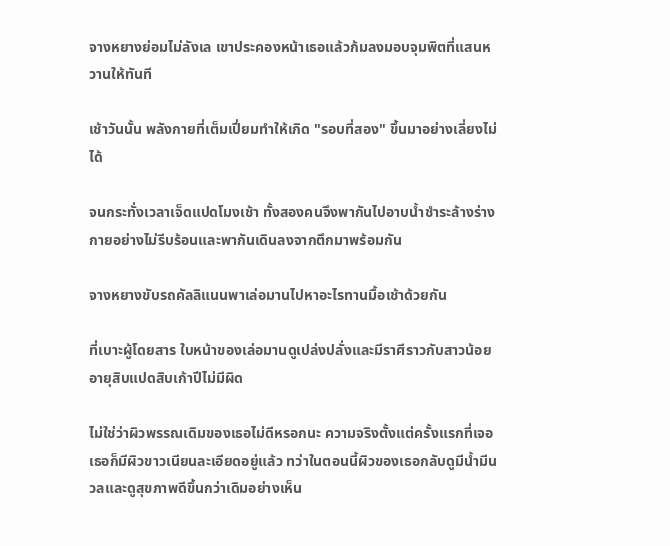จางหยางย่อมไม่ลังเล เขาประคองหน้าเธอแล้วก้มลงมอบจุมพิตที่แสนหวานให้ทันที

เช้าวันนั้น พลังกายที่เต็มเปี่ยมทำให้เกิด "รอบที่สอง" ขึ้นมาอย่างเลี่ยงไม่ได้

จนกระทั่งเวลาเจ็ดแปดโมงเช้า ทั้งสองคนจึงพากันไปอาบน้ำชำระล้างร่างกายอย่างไม่รีบร้อนและพากันเดินลงจากตึกมาพร้อมกัน

จางหยางขับรถคัลลิแนนพาเล่อมานไปหาอะไรทานมื้อเช้าด้วยกัน

ที่เบาะผู้โดยสาร ใบหน้าของเล่อมานดูเปล่งปลั่งและมีราศีราวกับสาวน้อยอายุสิบแปดสิบเก้าปีไม่มีผิด

ไม่ใช่ว่าผิวพรรณเดิมของเธอไม่ดีหรอกนะ ความจริงตั้งแต่ครั้งแรกที่เจอเธอก็มีผิวขาวเนียนละเอียดอยู่แล้ว ทว่าในตอนนี้ผิวของเธอกลับดูมีน้ำมีนวลและดูสุขภาพดีขึ้นกว่าเดิมอย่างเห็น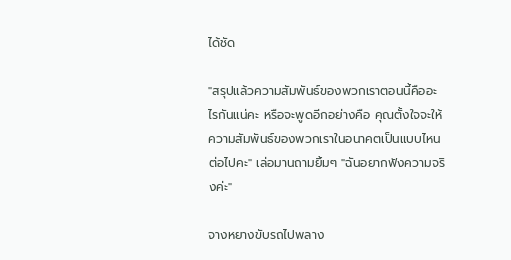ได้ชัด

"สรุปแล้วความสัมพันธ์ของพวกเราตอนนี้คืออะไรกันแน่คะ หรือจะพูดอีกอย่างคือ คุณตั้งใจจะให้ความสัมพันธ์ของพวกเราในอนาคตเป็นแบบไหนต่อไปคะ" เล่อมานถามยิ้มๆ "ฉันอยากฟังความจริงค่ะ"

จางหยางขับรถไปพลาง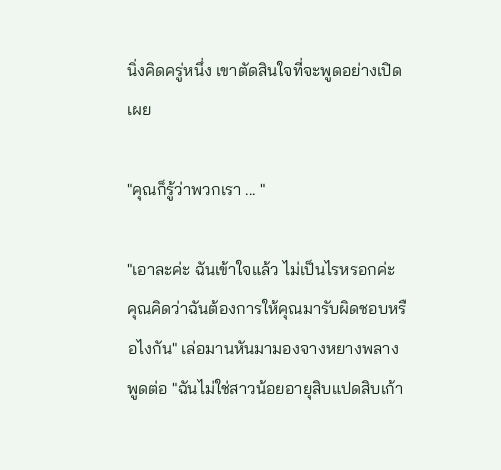นิ่งคิดครู่หนึ่ง เขาตัดสินใจที่จะพูดอย่างเปิดเผย

"คุณก็รู้ว่าพวกเรา ... "

"เอาละค่ะ ฉันเข้าใจแล้ว ไม่เป็นไรหรอกค่ะ คุณคิดว่าฉันต้องการให้คุณมารับผิดชอบหรือไงกัน" เล่อมานหันมามองจางหยางพลางพูดต่อ "ฉันไม่ใช่สาวน้อยอายุสิบแปดสิบเก้า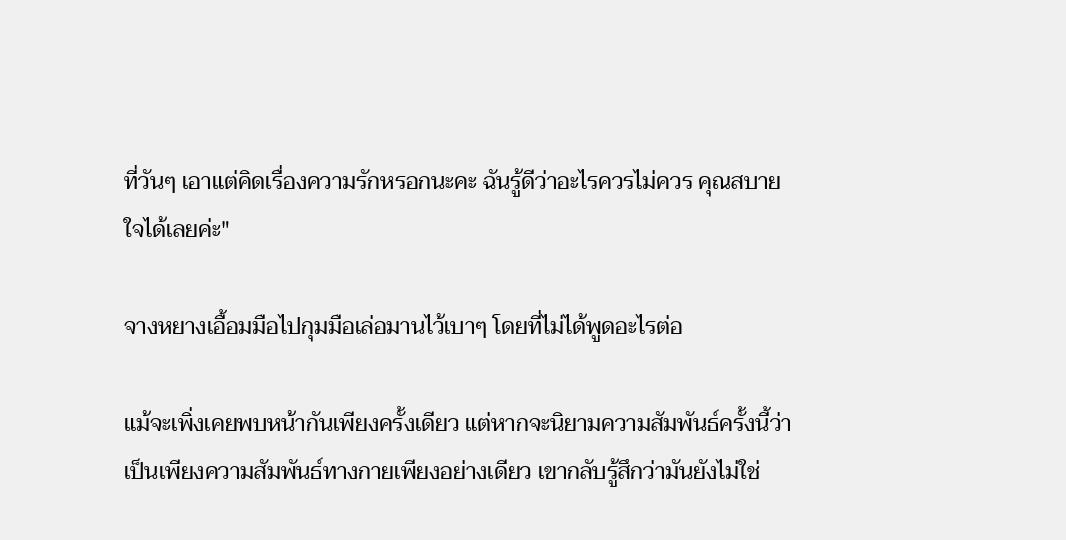ที่วันๆ เอาแต่คิดเรื่องความรักหรอกนะคะ ฉันรู้ดีว่าอะไรควรไม่ควร คุณสบายใจได้เลยค่ะ"

จางหยางเอื้อมมือไปกุมมือเล่อมานไว้เบาๆ โดยที่ไม่ได้พูดอะไรต่อ

แม้จะเพิ่งเคยพบหน้ากันเพียงครั้งเดียว แต่หากจะนิยามความสัมพันธ์ครั้งนี้ว่าเป็นเพียงความสัมพันธ์ทางกายเพียงอย่างเดียว เขากลับรู้สึกว่ามันยังไม่ใช่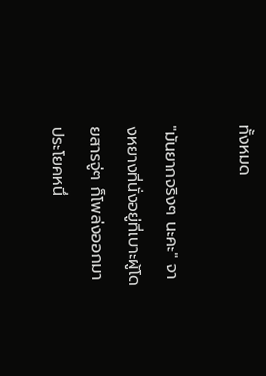ทั้งหมด

"มันยากจริงๆ นะคะ" จางหยางที่นั่งอยู่ที่เบาะผู้โดยสารจู่ๆ ก็โพล่งออกมาประโยคหนึ่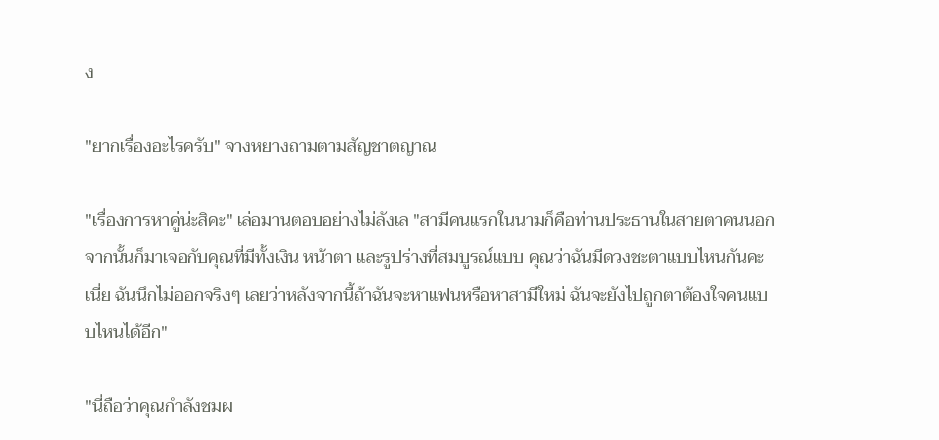ง

"ยากเรื่องอะไรครับ" จางหยางถามตามสัญชาตญาณ

"เรื่องการหาคู่น่ะสิคะ" เล่อมานตอบอย่างไม่ลังเล "สามีคนแรกในนามก็คือท่านประธานในสายตาคนนอก จากนั้นก็มาเจอกับคุณที่มีทั้งเงิน หน้าตา และรูปร่างที่สมบูรณ์แบบ คุณว่าฉันมีดวงชะตาแบบไหนกันคะเนี่ย ฉันนึกไม่ออกจริงๆ เลยว่าหลังจากนี้ถ้าฉันจะหาแฟนหรือหาสามีใหม่ ฉันจะยังไปถูกตาต้องใจคนแบบไหนได้อีก"

"นี่ถือว่าคุณกำลังชมผ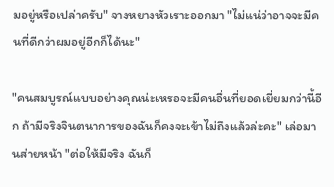มอยู่หรือเปล่าครับ" จางหยางหัวเราะออกมา "ไม่แน่ว่าอาจจะมีคนที่ดีกว่าผมอยู่อีกก็ได้นะ"

"คนสมบูรณ์แบบอย่างคุณน่ะเหรอจะมีคนอื่นที่ยอดเยี่ยมกว่านี้อีก ถ้ามีจริงจินตนาการของฉันก็คงจะเข้าไม่ถึงแล้วล่ะคะ" เล่อมานส่ายหน้า "ต่อให้มีจริง ฉันก็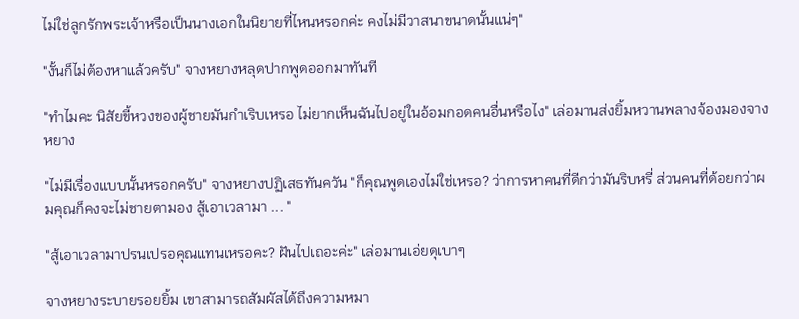ไม่ใช่ลูกรักพระเจ้าหรือเป็นนางเอกในนิยายที่ไหนหรอกค่ะ คงไม่มีวาสนาขนาดนั้นแน่ๆ"

"งั้นก็ไม่ต้องหาแล้วครับ" จางหยางหลุดปากพูดออกมาทันที

"ทำไมคะ นิสัยขี้หวงของผู้ชายมันกำเริบเหรอ ไม่ยากเห็นฉันไปอยู่ในอ้อมกอดคนอื่นหรือไง" เล่อมานส่งยิ้มหวานพลางจ้องมองจางหยาง

"ไม่มีเรื่องแบบนั้นหรอกครับ" จางหยางปฏิเสธทันควัน "ก็คุณพูดเองไม่ใช่เหรอ? ว่าการหาคนที่ดีกว่ามันริบหรี่ ส่วนคนที่ด้อยกว่าผมคุณก็คงจะไม่ชายตามอง สู้เอาเวลามา ... "

"สู้เอาเวลามาปรนเปรอคุณแทนเหรอคะ? ฝันไปเถอะค่ะ" เล่อมานเอ่ยดุเบาๆ

จางหยางระบายรอยยิ้ม เขาสามารถสัมผัสได้ถึงความหมา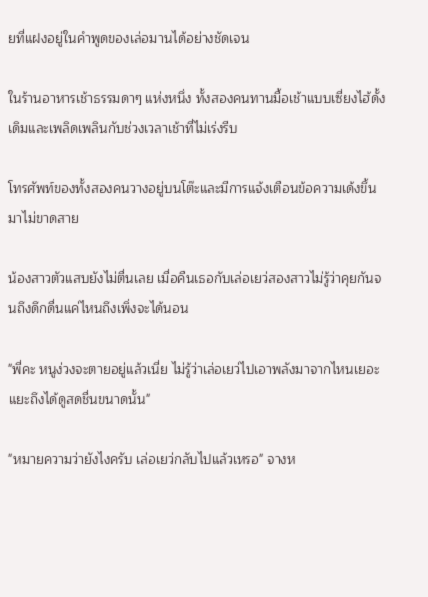ยที่แฝงอยู่ในคำพูดของเล่อมานได้อย่างชัดเจน

ในร้านอาหารเช้าธรรมดาๆ แห่งหนึ่ง ทั้งสองคนทานมื้อเช้าแบบเซี่ยงไฮ้ดั้งเดิมและเพลิดเพลินกับช่วงเวลาเช้าที่ไม่เร่งรีบ

โทรศัพท์ของทั้งสองคนวางอยู่บนโต๊ะและมีการแจ้งเตือนข้อความเด้งขึ้นมาไม่ขาดสาย

น้องสาวตัวแสบยังไม่ตื่นเลย เมื่อคืนเธอกับเล่อเยว่สองสาวไม่รู้ว่าคุยกันจนถึงดึกดื่นแค่ไหนถึงเพิ่งจะได้นอน

"พี่คะ หนูง่วงจะตายอยู่แล้วเนี่ย ไม่รู้ว่าเล่อเยว่ไปเอาพลังมาจากไหนเยอะแยะถึงได้ดูสดชื่นขนาดนั้น"

"หมายความว่ายังไงครับ เล่อเยว่กลับไปแล้วเหรอ" จางห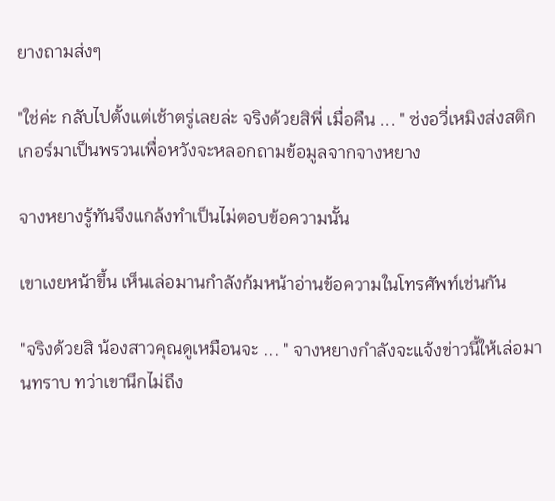ยางถามส่งๆ

"ใช่ค่ะ กลับไปตั้งแต่เช้าตรู่เลยล่ะ จริงด้วยสิพี่ เมื่อคืน ... " ซ่งอวี่เหมิงส่งสติกเกอร์มาเป็นพรวนเพื่อหวังจะหลอกถามข้อมูลจากจางหยาง

จางหยางรู้ทันจึงแกล้งทำเป็นไม่ตอบข้อความนั้น

เขาเงยหน้าขึ้น เห็นเล่อมานกำลังก้มหน้าอ่านข้อความในโทรศัพท์เช่นกัน

"จริงด้วยสิ น้องสาวคุณดูเหมือนจะ ... " จางหยางกำลังจะแจ้งข่าวนี้ให้เล่อมานทราบ ทว่าเขานึกไม่ถึง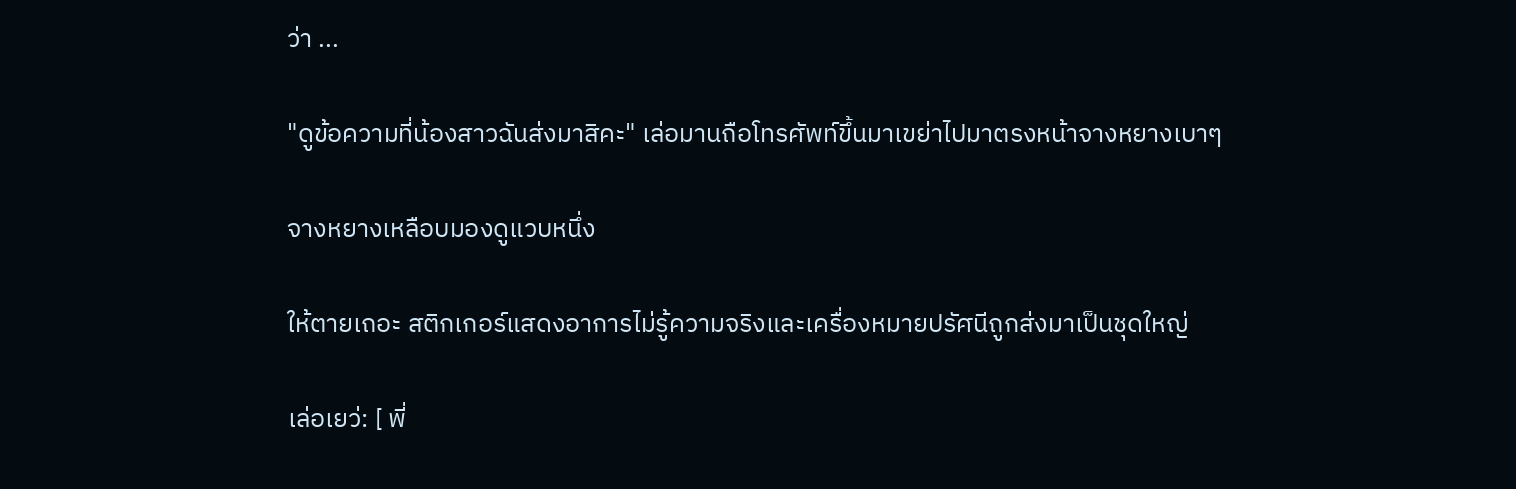ว่า ...

"ดูข้อความที่น้องสาวฉันส่งมาสิคะ" เล่อมานถือโทรศัพท์ขึ้นมาเขย่าไปมาตรงหน้าจางหยางเบาๆ

จางหยางเหลือบมองดูแวบหนึ่ง

ให้ตายเถอะ สติกเกอร์แสดงอาการไม่รู้ความจริงและเครื่องหมายปรัศนีถูกส่งมาเป็นชุดใหญ่

เล่อเยว่: [ พี่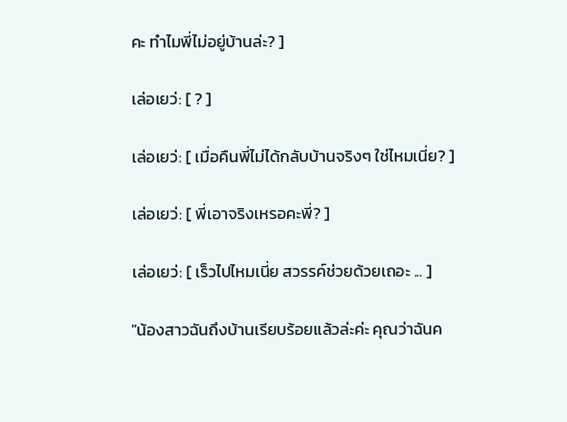คะ ทำไมพี่ไม่อยู่บ้านล่ะ? ]

เล่อเยว่: [ ? ]

เล่อเยว่: [ เมื่อคืนพี่ไม่ได้กลับบ้านจริงๆ ใช่ไหมเนี่ย? ]

เล่อเยว่: [ พี่เอาจริงเหรอคะพี่? ]

เล่อเยว่: [ เร็วไปไหมเนี่ย สวรรค์ช่วยด้วยเถอะ ... ]

"น้องสาวฉันถึงบ้านเรียบร้อยแล้วล่ะค่ะ คุณว่าฉันค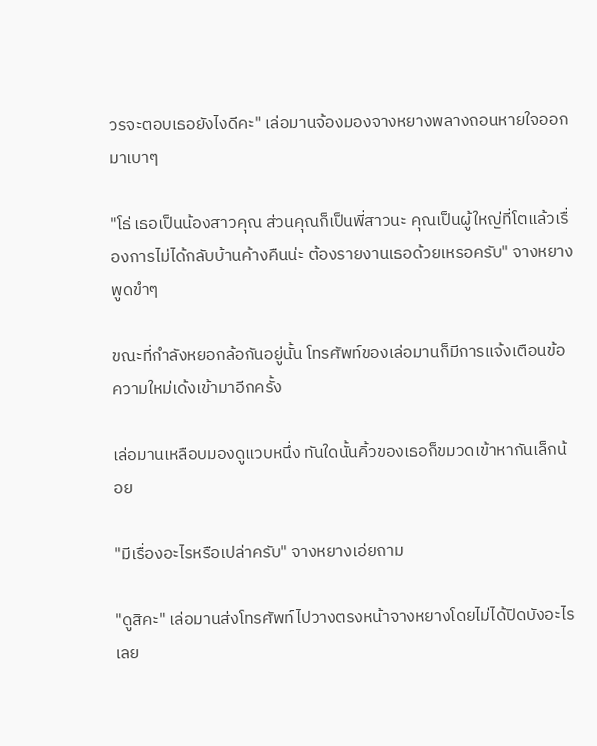วรจะตอบเธอยังไงดีคะ" เล่อมานจ้องมองจางหยางพลางถอนหายใจออกมาเบาๆ

"โธ่ เธอเป็นน้องสาวคุณ ส่วนคุณก็เป็นพี่สาวนะ คุณเป็นผู้ใหญ่ที่โตแล้วเรื่องการไม่ได้กลับบ้านค้างคืนน่ะ ต้องรายงานเธอด้วยเหรอครับ" จางหยางพูดขำๆ

ขณะที่กำลังหยอกล้อกันอยู่นั้น โทรศัพท์ของเล่อมานก็มีการแจ้งเตือนข้อความใหม่เด้งเข้ามาอีกครั้ง

เล่อมานเหลือบมองดูแวบหนึ่ง ทันใดนั้นคิ้วของเธอก็ขมวดเข้าหากันเล็กน้อย

"มีเรื่องอะไรหรือเปล่าครับ" จางหยางเอ่ยถาม

"ดูสิคะ" เล่อมานส่งโทรศัพท์ไปวางตรงหน้าจางหยางโดยไม่ได้ปิดบังอะไรเลย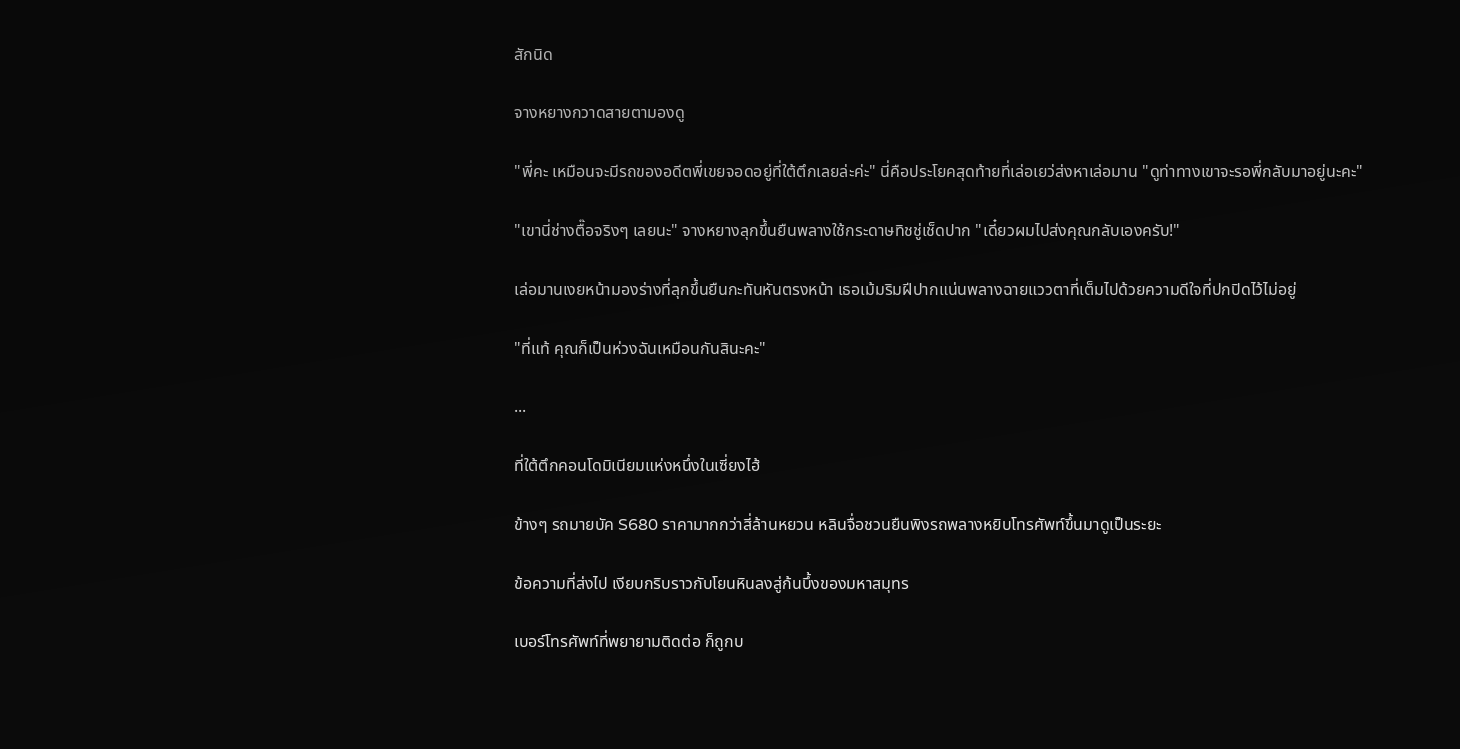สักนิด

จางหยางกวาดสายตามองดู

"พี่คะ เหมือนจะมีรถของอดีตพี่เขยจอดอยู่ที่ใต้ตึกเลยล่ะค่ะ" นี่คือประโยคสุดท้ายที่เล่อเยว่ส่งหาเล่อมาน "ดูท่าทางเขาจะรอพี่กลับมาอยู่นะคะ"

"เขานี่ช่างตื๊อจริงๆ เลยนะ" จางหยางลุกขึ้นยืนพลางใช้กระดาษทิชชู่เช็ดปาก "เดี๋ยวผมไปส่งคุณกลับเองครับ!"

เล่อมานเงยหน้ามองร่างที่ลุกขึ้นยืนกะทันหันตรงหน้า เธอเม้มริมฝีปากแน่นพลางฉายแววตาที่เต็มไปด้วยความดีใจที่ปกปิดไว้ไม่อยู่

"ที่แท้ คุณก็เป็นห่วงฉันเหมือนกันสินะคะ"

...

ที่ใต้ตึกคอนโดมิเนียมแห่งหนึ่งในเซี่ยงไฮ้

ข้างๆ รถมายบัค S680 ราคามากกว่าสี่ล้านหยวน หลินจื่อชวนยืนพิงรถพลางหยิบโทรศัพท์ขึ้นมาดูเป็นระยะ

ข้อความที่ส่งไป เงียบกริบราวกับโยนหินลงสู่ก้นบึ้งของมหาสมุทร

เบอร์โทรศัพท์ที่พยายามติดต่อ ก็ถูกบ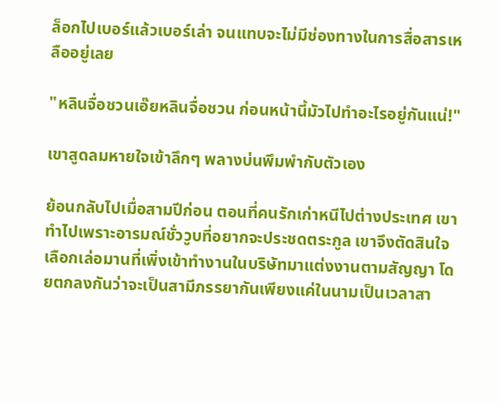ล็อกไปเบอร์แล้วเบอร์เล่า จนแทบจะไม่มีช่องทางในการสื่อสารเหลืออยู่เลย

"หลินจื่อชวนเอ๊ยหลินจื่อชวน ก่อนหน้านี้มัวไปทำอะไรอยู่กันแน่!"

เขาสูดลมหายใจเข้าลึกๆ พลางบ่นพึมพำกับตัวเอง

ย้อนกลับไปเมื่อสามปีก่อน ตอนที่คนรักเก่าหนีไปต่างประเทศ เขาทำไปเพราะอารมณ์ชั่ววูบที่อยากจะประชดตระกูล เขาจึงตัดสินใจเลือกเล่อมานที่เพิ่งเข้าทำงานในบริษัทมาแต่งงานตามสัญญา โดยตกลงกันว่าจะเป็นสามีภรรยากันเพียงแค่ในนามเป็นเวลาสา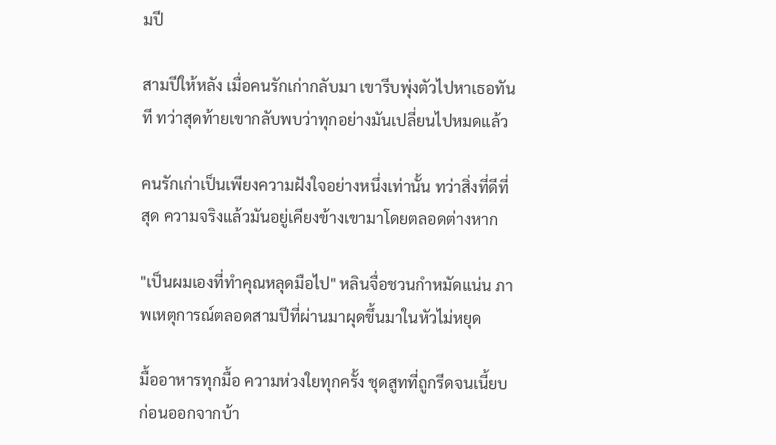มปี

สามปีให้หลัง เมื่อคนรักเก่ากลับมา เขารีบพุ่งตัวไปหาเธอทันที ทว่าสุดท้ายเขากลับพบว่าทุกอย่างมันเปลี่ยนไปหมดแล้ว

คนรักเก่าเป็นเพียงความฝังใจอย่างหนึ่งเท่านั้น ทว่าสิ่งที่ดีที่สุด ความจริงแล้วมันอยู่เคียงข้างเขามาโดยตลอดต่างหาก

"เป็นผมเองที่ทำคุณหลุดมือไป" หลินจื่อชวนกำหมัดแน่น ภาพเหตุการณ์ตลอดสามปีที่ผ่านมาผุดขึ้นมาในหัวไม่หยุด

มื้ออาหารทุกมื้อ ความห่วงใยทุกครั้ง ชุดสูทที่ถูกรีดจนเนี้ยบก่อนออกจากบ้า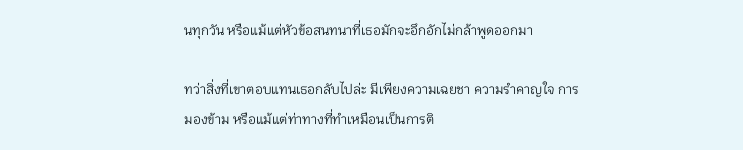นทุกวัน หรือแม้แต่หัวข้อสนทนาที่เธอมักจะอึกอักไม่กล้าพูดออกมา

ทว่าสิ่งที่เขาตอบแทนเธอกลับไปล่ะ มีเพียงความเฉยชา ความรำคาญใจ การมองข้าม หรือแม้แต่ท่าทางที่ทำเหมือนเป็นการติ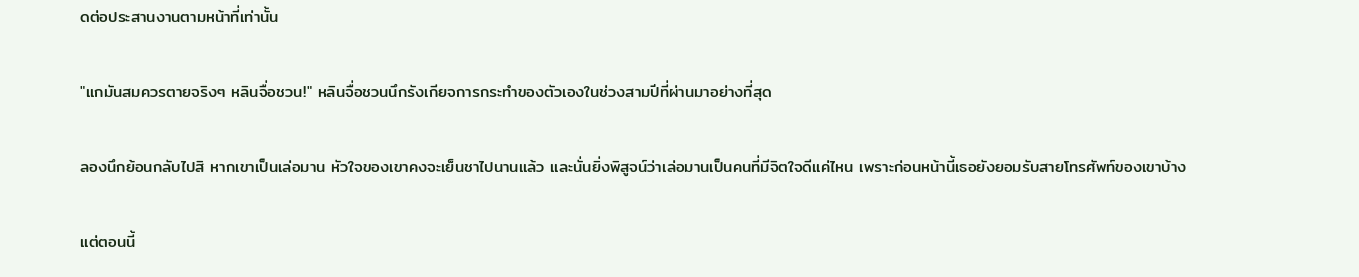ดต่อประสานงานตามหน้าที่เท่านั้น

"แกมันสมควรตายจริงๆ หลินจื่อชวน!" หลินจื่อชวนนึกรังเกียจการกระทำของตัวเองในช่วงสามปีที่ผ่านมาอย่างที่สุด

ลองนึกย้อนกลับไปสิ หากเขาเป็นเล่อมาน หัวใจของเขาคงจะเย็นชาไปนานแล้ว และนั่นยิ่งพิสูจน์ว่าเล่อมานเป็นคนที่มีจิตใจดีแค่ไหน เพราะก่อนหน้านี้เธอยังยอมรับสายโทรศัพท์ของเขาบ้าง

แต่ตอนนี้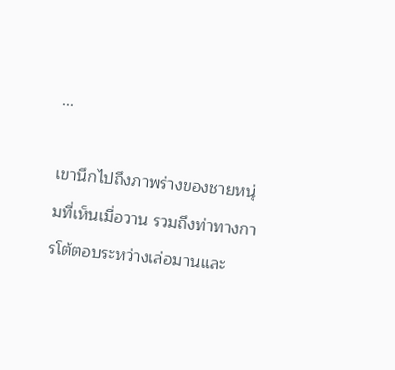...

เขานึกไปถึงภาพร่างของชายหนุ่มที่เห็นเมื่อวาน รวมถึงท่าทางการโต้ตอบระหว่างเล่อมานและ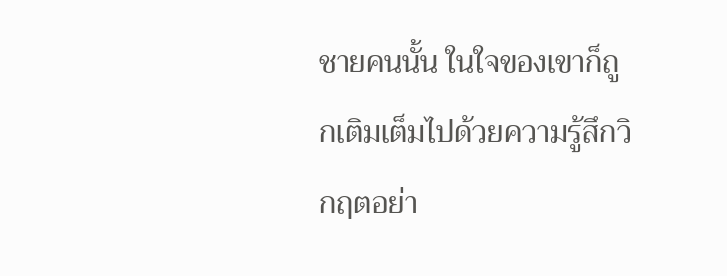ชายคนนั้น ในใจของเขาก็ถูกเติมเต็มไปด้วยความรู้สึกวิกฤตอย่า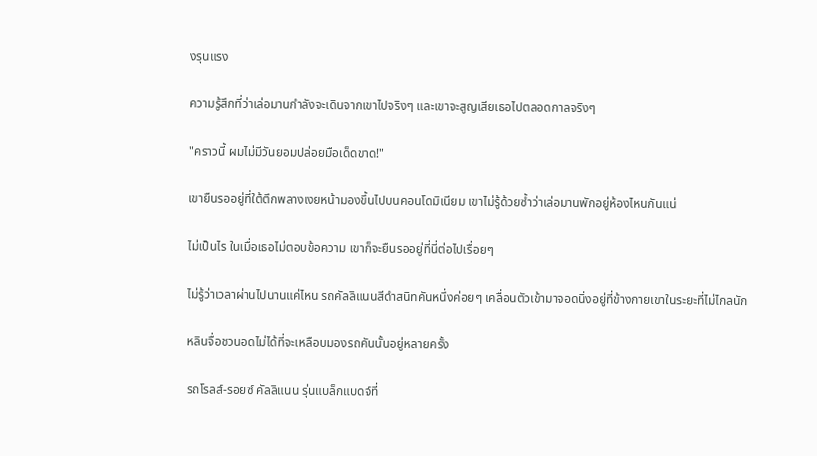งรุนแรง

ความรู้สึกที่ว่าเล่อมานกำลังจะเดินจากเขาไปจริงๆ และเขาจะสูญเสียเธอไปตลอดกาลจริงๆ

"คราวนี้ ผมไม่มีวันยอมปล่อยมือเด็ดขาด!"

เขายืนรออยู่ที่ใต้ตึกพลางเงยหน้ามองขึ้นไปบนคอนโดมิเนียม เขาไม่รู้ด้วยซ้ำว่าเล่อมานพักอยู่ห้องไหนกันแน่

ไม่เป็นไร ในเมื่อเธอไม่ตอบข้อความ เขาก็จะยืนรออยู่ที่นี่ต่อไปเรื่อยๆ

ไม่รู้ว่าเวลาผ่านไปนานแค่ไหน รถคัลลิแนนสีดำสนิทคันหนึ่งค่อยๆ เคลื่อนตัวเข้ามาจอดนิ่งอยู่ที่ข้างกายเขาในระยะที่ไม่ไกลนัก

หลินจื่อชวนอดไม่ได้ที่จะเหลือบมองรถคันนั้นอยู่หลายครั้ง

รถโรลส์-รอยซ์ คัลลิแนน รุ่นแบล็กแบดจ์ที่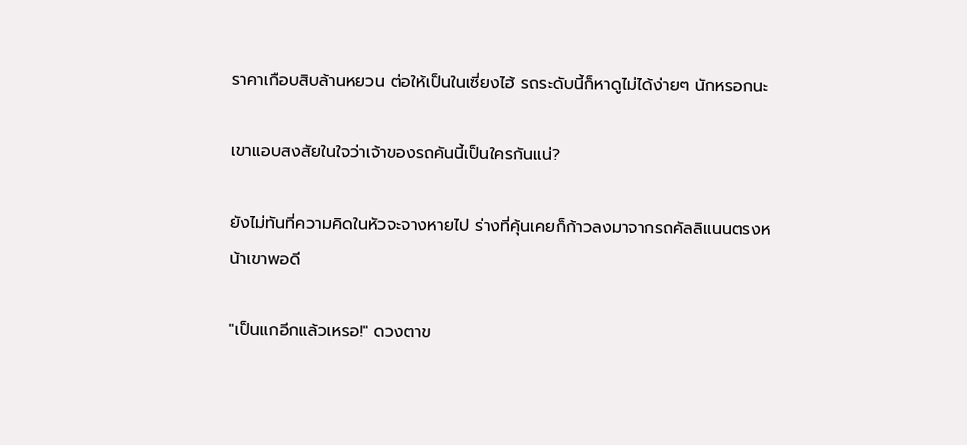ราคาเกือบสิบล้านหยวน ต่อให้เป็นในเซี่ยงไฮ้ รถระดับนี้ก็หาดูไม่ได้ง่ายๆ นักหรอกนะ

เขาแอบสงสัยในใจว่าเจ้าของรถคันนี้เป็นใครกันแน่?

ยังไม่ทันที่ความคิดในหัวจะจางหายไป ร่างที่คุ้นเคยก็ก้าวลงมาจากรถคัลลิแนนตรงหน้าเขาพอดี

"เป็นแกอีกแล้วเหรอ!" ดวงตาข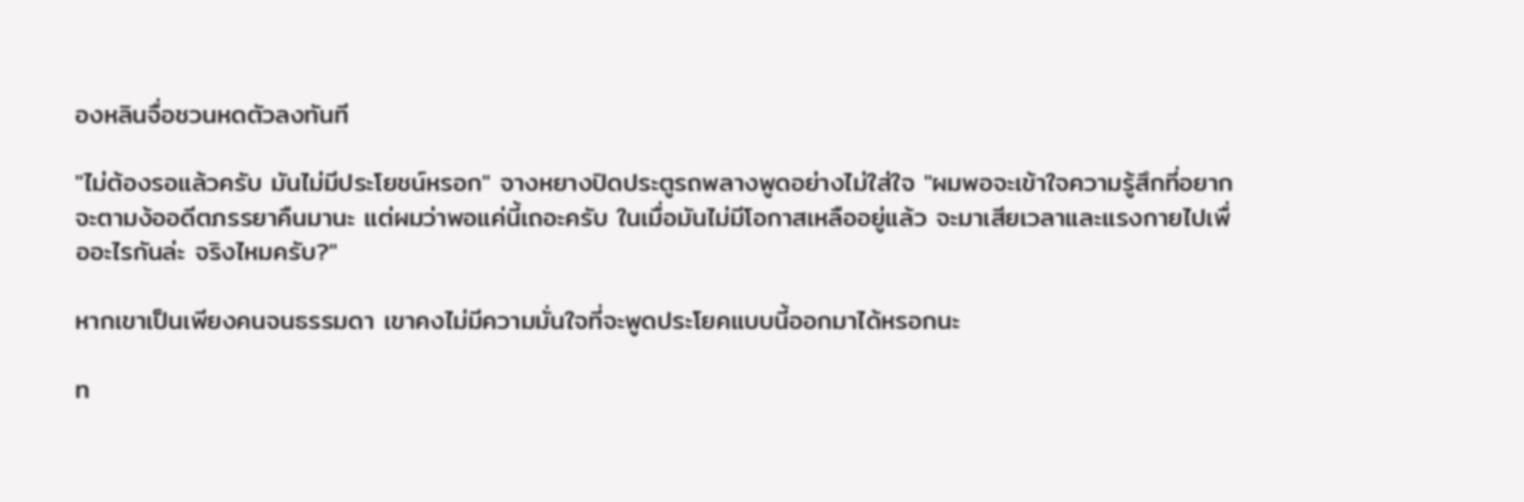องหลินจื่อชวนหดตัวลงทันที

"ไม่ต้องรอแล้วครับ มันไม่มีประโยชน์หรอก" จางหยางปิดประตูรถพลางพูดอย่างไม่ใส่ใจ "ผมพอจะเข้าใจความรู้สึกที่อยากจะตามง้ออดีตภรรยาคืนมานะ แต่ผมว่าพอแค่นี้เถอะครับ ในเมื่อมันไม่มีโอกาสเหลืออยู่แล้ว จะมาเสียเวลาและแรงกายไปเพื่ออะไรกันล่ะ จริงไหมครับ?"

หากเขาเป็นเพียงคนจนธรรมดา เขาคงไม่มีความมั่นใจที่จะพูดประโยคแบบนี้ออกมาได้หรอกนะ

ท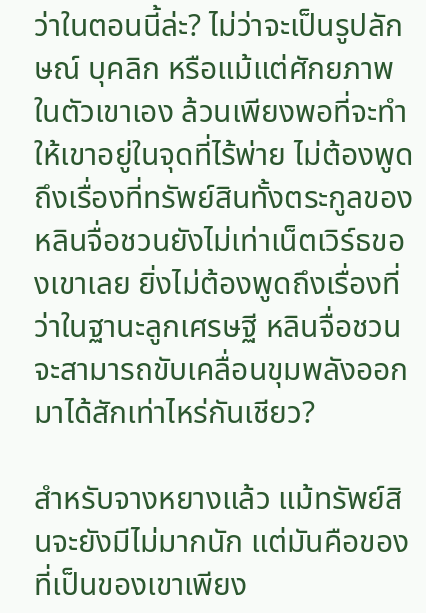ว่าในตอนนี้ล่ะ? ไม่ว่าจะเป็นรูปลักษณ์ บุคลิก หรือแม้แต่ศักยภาพในตัวเขาเอง ล้วนเพียงพอที่จะทำให้เขาอยู่ในจุดที่ไร้พ่าย ไม่ต้องพูดถึงเรื่องที่ทรัพย์สินทั้งตระกูลของหลินจื่อชวนยังไม่เท่าเน็ตเวิร์ธของเขาเลย ยิ่งไม่ต้องพูดถึงเรื่องที่ว่าในฐานะลูกเศรษฐี หลินจื่อชวนจะสามารถขับเคลื่อนขุมพลังออกมาได้สักเท่าไหร่กันเชียว?

สำหรับจางหยางแล้ว แม้ทรัพย์สินจะยังมีไม่มากนัก แต่มันคือของที่เป็นของเขาเพียง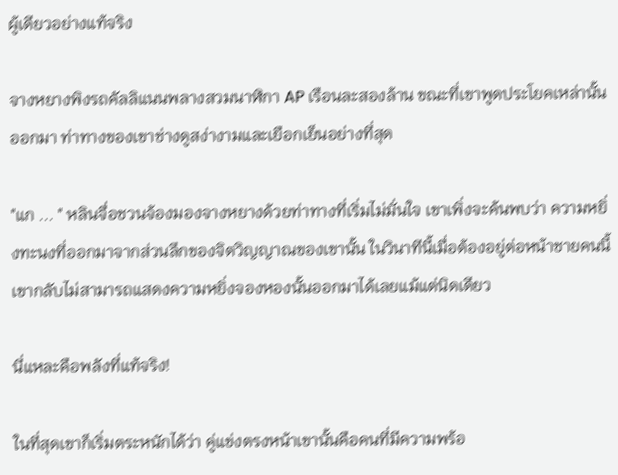ผู้เดียวอย่างแท้จริง

จางหยางพิงรถคัลลิแนนพลางสวมนาฬิกา AP เรือนละสองล้าน ขณะที่เขาพูดประโยคเหล่านั้นออกมา ท่าทางของเขาช่างดูสง่างามและเยือกเย็นอย่างที่สุด

"แก ... " หลินจื่อชวนจ้องมองจางหยางด้วยท่าทางที่เริ่มไม่มั่นใจ เขาเพิ่งจะค้นพบว่า ความหยิ่งทะนงที่ออกมาจากส่วนลึกของจิตวิญญาณของเขานั้น ในวินาทีนี้เมื่อต้องอยู่ต่อหน้าชายคนนี้ เขากลับไม่สามารถแสดงความหยิ่งจองหองนั้นออกมาได้เลยแม้แต่นิดเดียว

นี่แหละคือพลังที่แท้จริง!

ในที่สุดเขาก็เริ่มตระหนักได้ว่า คู่แข่งตรงหน้าเขานั้นคือคนที่มีความพร้อ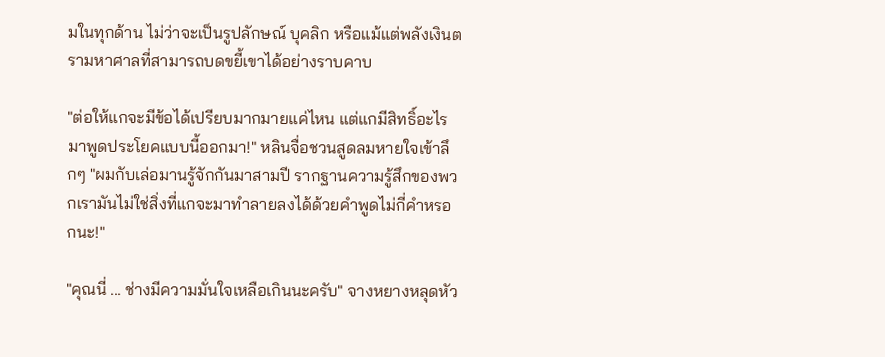มในทุกด้าน ไม่ว่าจะเป็นรูปลักษณ์ บุคลิก หรือแม้แต่พลังเงินตรามหาศาลที่สามารถบดขยี้เขาได้อย่างราบคาบ

"ต่อให้แกจะมีข้อได้เปรียบมากมายแค่ไหน แต่แกมีสิทธิ์อะไรมาพูดประโยคแบบนี้ออกมา!" หลินจื่อชวนสูดลมหายใจเข้าลึกๆ "ผมกับเล่อมานรู้จักกันมาสามปี รากฐานความรู้สึกของพวกเรามันไม่ใช่สิ่งที่แกจะมาทำลายลงได้ด้วยคำพูดไม่กี่คำหรอกนะ!"

"คุณนี่ ... ช่างมีความมั่นใจเหลือเกินนะครับ" จางหยางหลุดหัว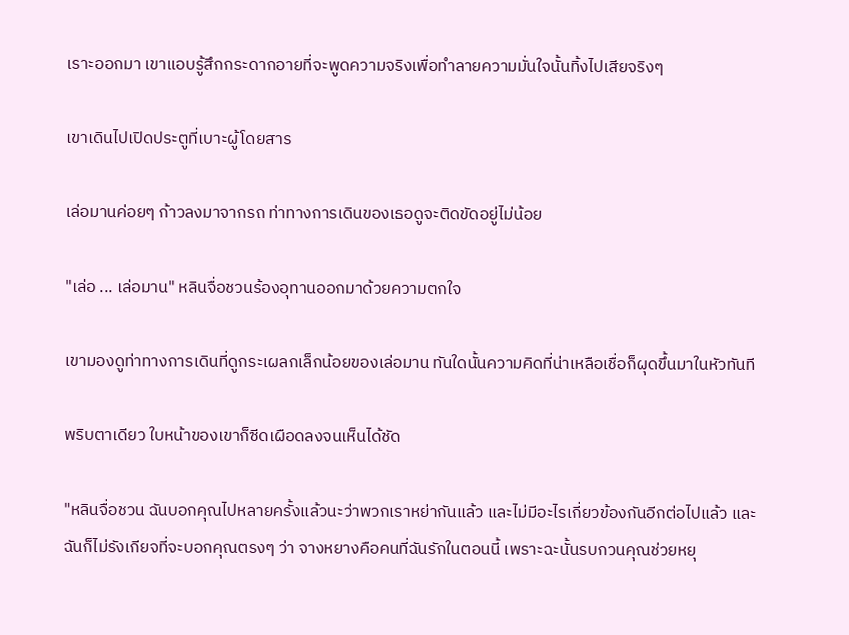เราะออกมา เขาแอบรู้สึกกระดากอายที่จะพูดความจริงเพื่อทำลายความมั่นใจนั้นทิ้งไปเสียจริงๆ

เขาเดินไปเปิดประตูที่เบาะผู้โดยสาร

เล่อมานค่อยๆ ก้าวลงมาจากรถ ท่าทางการเดินของเธอดูจะติดขัดอยู่ไม่น้อย

"เล่อ ... เล่อมาน" หลินจื่อชวนร้องอุทานออกมาด้วยความตกใจ

เขามองดูท่าทางการเดินที่ดูกระเผลกเล็กน้อยของเล่อมาน ทันใดนั้นความคิดที่น่าเหลือเชื่อก็ผุดขึ้นมาในหัวทันที

พริบตาเดียว ใบหน้าของเขาก็ซีดเผือดลงจนเห็นได้ชัด

"หลินจื่อชวน ฉันบอกคุณไปหลายครั้งแล้วนะว่าพวกเราหย่ากันแล้ว และไม่มีอะไรเกี่ยวข้องกันอีกต่อไปแล้ว และฉันก็ไม่รังเกียจที่จะบอกคุณตรงๆ ว่า จางหยางคือคนที่ฉันรักในตอนนี้ เพราะฉะนั้นรบกวนคุณช่วยหยุ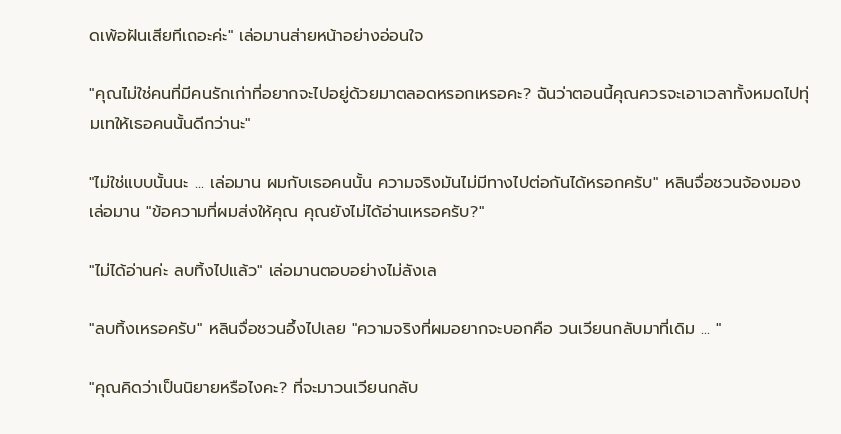ดเพ้อฝันเสียทีเถอะค่ะ" เล่อมานส่ายหน้าอย่างอ่อนใจ

"คุณไม่ใช่คนที่มีคนรักเก่าที่อยากจะไปอยู่ด้วยมาตลอดหรอกเหรอคะ? ฉันว่าตอนนี้คุณควรจะเอาเวลาทั้งหมดไปทุ่มเทให้เธอคนนั้นดีกว่านะ"

"ไม่ใช่แบบนั้นนะ ... เล่อมาน ผมกับเธอคนนั้น ความจริงมันไม่มีทางไปต่อกันได้หรอกครับ" หลินจื่อชวนจ้องมองเล่อมาน "ข้อความที่ผมส่งให้คุณ คุณยังไม่ได้อ่านเหรอครับ?"

"ไม่ได้อ่านค่ะ ลบทิ้งไปแล้ว" เล่อมานตอบอย่างไม่ลังเล

"ลบทิ้งเหรอครับ" หลินจื่อชวนอึ้งไปเลย "ความจริงที่ผมอยากจะบอกคือ วนเวียนกลับมาที่เดิม ... "

"คุณคิดว่าเป็นนิยายหรือไงคะ? ที่จะมาวนเวียนกลับ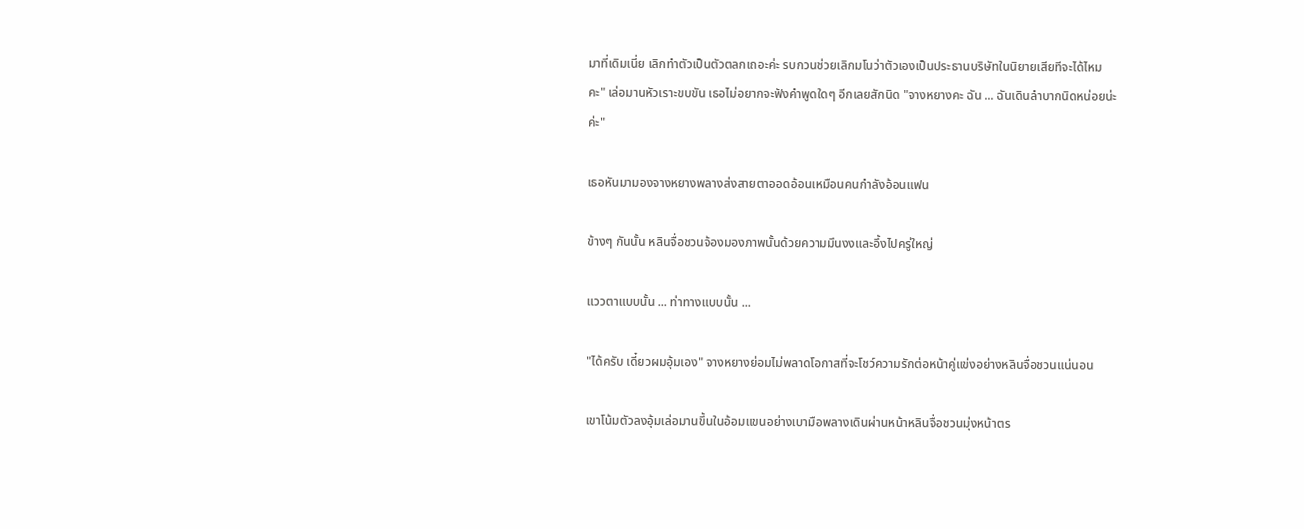มาที่เดิมเนี่ย เลิกทำตัวเป็นตัวตลกเถอะค่ะ รบกวนช่วยเลิกมโนว่าตัวเองเป็นประธานบริษัทในนิยายเสียทีจะได้ไหมคะ" เล่อมานหัวเราะขบขัน เธอไม่อยากจะฟังคำพูดใดๆ อีกเลยสักนิด "จางหยางคะ ฉัน ... ฉันเดินลำบากนิดหน่อยน่ะค่ะ"

เธอหันมามองจางหยางพลางส่งสายตาออดอ้อนเหมือนคนกำลังอ้อนแฟน

ข้างๆ กันนั้น หลินจื่อชวนจ้องมองภาพนั้นด้วยความมึนงงและอึ้งไปครู่ใหญ่

แววตาแบบนั้น ... ท่าทางแบบนั้น ...

"ได้ครับ เดี๋ยวผมอุ้มเอง" จางหยางย่อมไม่พลาดโอกาสที่จะโชว์ความรักต่อหน้าคู่แข่งอย่างหลินจื่อชวนแน่นอน

เขาโน้มตัวลงอุ้มเล่อมานขึ้นในอ้อมแขนอย่างเบามือพลางเดินผ่านหน้าหลินจื่อชวนมุ่งหน้าตร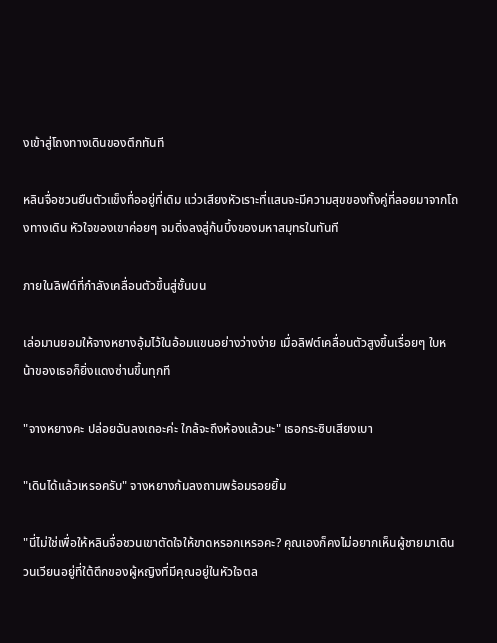งเข้าสู่โถงทางเดินของตึกทันที

หลินจื่อชวนยืนตัวแข็งทื่ออยู่ที่เดิม แว่วเสียงหัวเราะที่แสนจะมีความสุขของทั้งคู่ที่ลอยมาจากโถงทางเดิน หัวใจของเขาค่อยๆ จมดิ่งลงสู่ก้นบึ้งของมหาสมุทรในทันที

ภายในลิฟต์ที่กำลังเคลื่อนตัวขึ้นสู่ชั้นบน

เล่อมานยอมให้จางหยางอุ้มไว้ในอ้อมแขนอย่างว่างง่าย เมื่อลิฟต์เคลื่อนตัวสูงขึ้นเรื่อยๆ ใบหน้าของเธอก็ยิ่งแดงซ่านขึ้นทุกที

"จางหยางคะ ปล่อยฉันลงเถอะค่ะ ใกล้จะถึงห้องแล้วนะ" เธอกระซิบเสียงเบา

"เดินได้แล้วเหรอครับ" จางหยางก้มลงถามพร้อมรอยยิ้ม

"นี่ไม่ใช่เพื่อให้หลินจื่อชวนเขาตัดใจให้ขาดหรอกเหรอคะ? คุณเองก็คงไม่อยากเห็นผู้ชายมาเดินวนเวียนอยู่ที่ใต้ตึกของผู้หญิงที่มีคุณอยู่ในหัวใจตล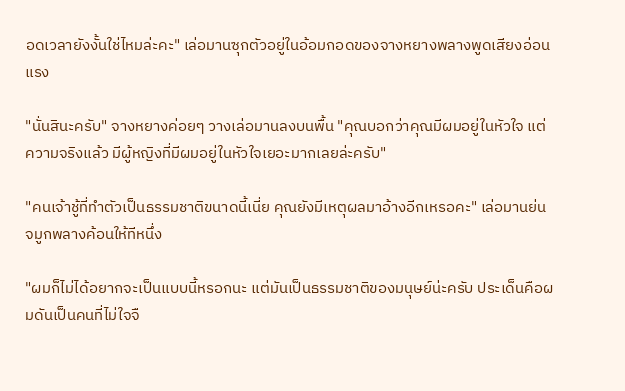อดเวลายังงั้นใช่ไหมล่ะคะ" เล่อมานซุกตัวอยู่ในอ้อมกอดของจางหยางพลางพูดเสียงอ่อนแรง

"นั่นสินะครับ" จางหยางค่อยๆ วางเล่อมานลงบนพื้น "คุณบอกว่าคุณมีผมอยู่ในหัวใจ แต่ความจริงแล้ว มีผู้หญิงที่มีผมอยู่ในหัวใจเยอะมากเลยล่ะครับ"

"คนเจ้าชู้ที่ทำตัวเป็นธรรมชาติขนาดนี้เนี่ย คุณยังมีเหตุผลมาอ้างอีกเหรอคะ" เล่อมานย่นจมูกพลางค้อนให้ทีหนึ่ง

"ผมก็ไม่ได้อยากจะเป็นแบบนี้หรอกนะ แต่มันเป็นธรรมชาติของมนุษย์น่ะครับ ประเด็นคือผมดันเป็นคนที่ไม่ใจจื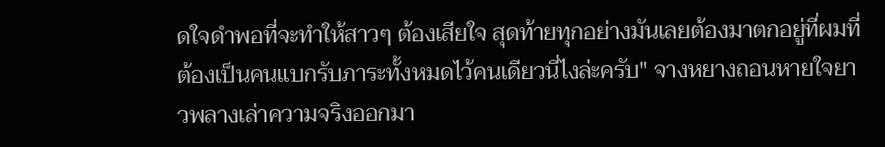ดใจดำพอที่จะทำให้สาวๆ ต้องเสียใจ สุดท้ายทุกอย่างมันเลยต้องมาตกอยู่ที่ผมที่ต้องเป็นคนแบกรับภาระทั้งหมดไว้คนเดียวนี่ไงล่ะครับ" จางหยางถอนหายใจยาวพลางเล่าความจริงออกมา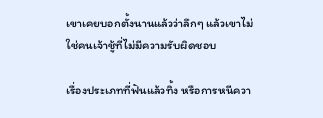เขาเคยบอกตั้งนานแล้วว่าลึกๆ แล้วเขาไม่ใช่คนเจ้าชู้ที่ไม่มีความรับผิดชอบ

เรื่องประเภทที่ฟันแล้วทิ้ง หรือการหนีควา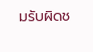มรับผิดช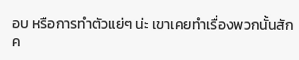อบ หรือการทำตัวแย่ๆ น่ะ เขาเคยทำเรื่องพวกนั้นสักค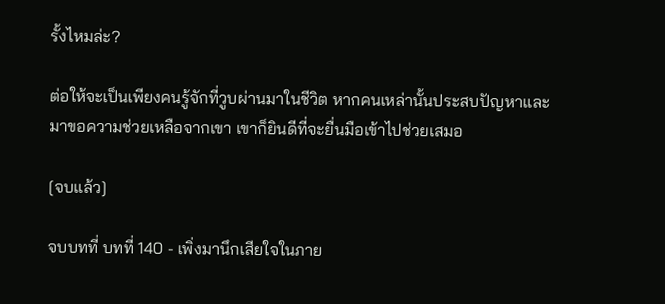รั้งไหมล่ะ?

ต่อให้จะเป็นเพียงคนรู้จักที่วูบผ่านมาในชีวิต หากคนเหล่านั้นประสบปัญหาและมาขอความช่วยเหลือจากเขา เขาก็ยินดีที่จะยื่นมือเข้าไปช่วยเสมอ

[จบแล้ว]

จบบทที่ บทที่ 140 - เพิ่งมานึกเสียใจในภาย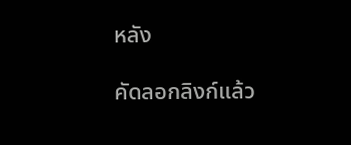หลัง

คัดลอกลิงก์แล้ว